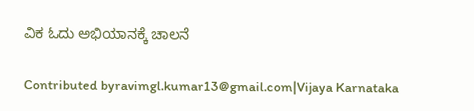ವಿಕ ಓದು ಅಭಿಯಾನಕ್ಕೆ ಚಾಲನೆ

Contributed byravimgl.kumar13@gmail.com|Vijaya Karnataka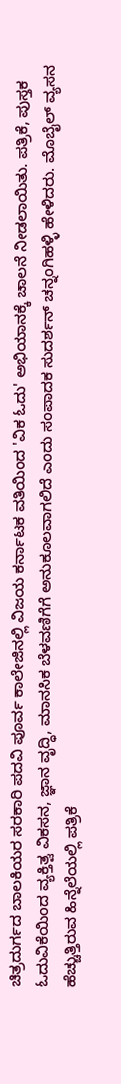ಚಿತ್ರದುರ್ಗದ ಬಾಲಕಿಯರ ಸರಕಾರಿ ಪದವಿ ಪೂರ್ವ ಕಾಲೇಜಿನಲ್ಲಿ ವಿಜಯ ಕರ್ನಾಟಕ ವತಿಯಿಂದ 'ವಿಕ ಓದು' ಅಭಿಯಾನಕ್ಕೆ ಚಾಲನೆ ನೀಡಲಾಯಿತು. ಪತ್ರಿಕೆ, ಪುಸ್ತಕ ಓದುವಿಕೆಯಿಂದ ವ್ಯಕ್ತಿತ್ವ ವಿಕಸನ, ಜ್ಞಾನ ವೃದ್ಧಿ, ಮಾನಸಿಕ ಬೆಳವಣಿಗೆಗೆ ಅನುಕೂಲವಾಗಲಿದೆ ಎಂದು ಸಂಪಾದಕ ಸುದರ್ಶನ್‌ ಚನ್ನಂಗಿಹಳ್ಳಿ ಹೇಳಿದರು. ಮೊಬೈಲ್ ವ್ಯಸನ ಹೆಚ್ಚುತ್ತಿರುವ ಹಿನ್ನೆಲೆಯಲ್ಲಿ ಪತ್ರಿಕೆ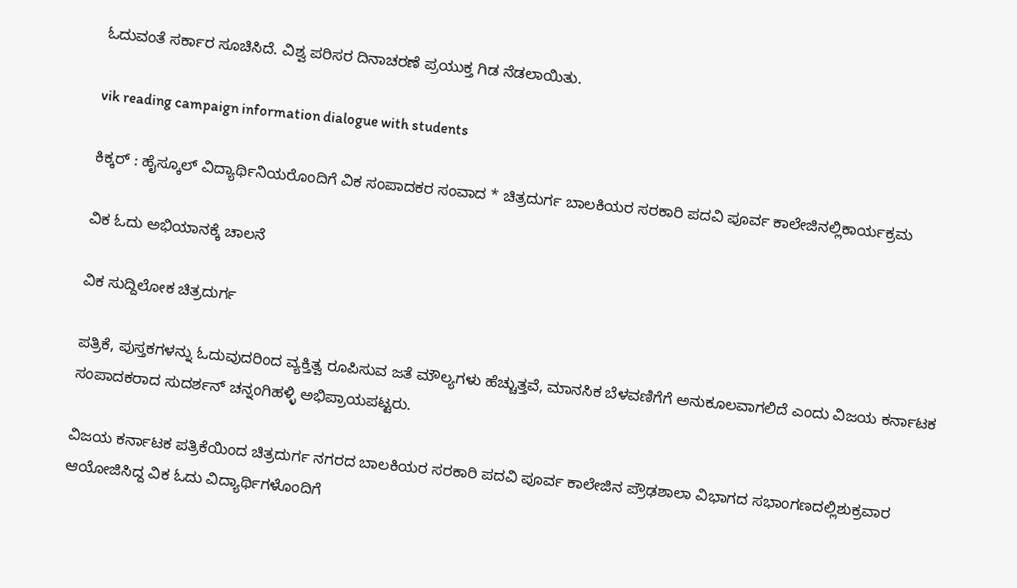ಓದುವಂತೆ ಸರ್ಕಾರ ಸೂಚಿಸಿದೆ. ವಿಶ್ವ ಪರಿಸರ ದಿನಾಚರಣೆ ಪ್ರಯುಕ್ತ ಗಿಡ ನೆಡಲಾಯಿತು.

vik reading campaign information dialogue with students

ಕಿಕ್ಕರ್ : ಹೈಸ್ಕೂಲ್ ವಿದ್ಯಾರ್ಥಿನಿಯರೊಂದಿಗೆ ವಿಕ ಸಂಪಾದಕರ ಸಂವಾದ * ಚಿತ್ರದುರ್ಗ ಬಾಲಕಿಯರ ಸರಕಾರಿ ಪದವಿ ಪೂರ್ವ ಕಾಲೇಜಿನಲ್ಲಿಕಾರ್ಯಕ್ರಮ

ವಿಕ ಓದು ಅಭಿಯಾನಕ್ಕೆ ಚಾಲನೆ

ವಿಕ ಸುದ್ದಿಲೋಕ ಚಿತ್ರದುರ್ಗ

ಪತ್ರಿಕೆ, ಪುಸ್ತಕಗಳನ್ನು ಓದುವುದರಿಂದ ವ್ಯಕ್ತಿತ್ವ ರೂಪಿಸುವ ಜತೆ ಮೌಲ್ಯಗಳು ಹೆಚ್ಚುತ್ತವೆ, ಮಾನಸಿಕ ಬೆಳವಣಿಗೆಗೆ ಅನುಕೂಲವಾಗಲಿದೆ ಎಂದು ವಿಜಯ ಕರ್ನಾಟಕ ಸಂಪಾದಕರಾದ ಸುದರ್ಶನ್ ಚನ್ನಂಗಿಹಳ್ಳಿ ಅಭಿಪ್ರಾಯಪಟ್ಟರು.

ವಿಜಯ ಕರ್ನಾಟಕ ಪತ್ರಿಕೆಯಿಂದ ಚಿತ್ರದುರ್ಗ ನಗರದ ಬಾಲಕಿಯರ ಸರಕಾರಿ ಪದವಿ ಪೂರ್ವ ಕಾಲೇಜಿನ ಪ್ರೌಢಶಾಲಾ ವಿಭಾಗದ ಸಭಾಂಗಣದಲ್ಲಿಶುಕ್ರವಾರ ಆಯೋಜಿಸಿದ್ದ ವಿಕ ಓದು ವಿದ್ಯಾರ್ಥಿಗಳೊಂದಿಗೆ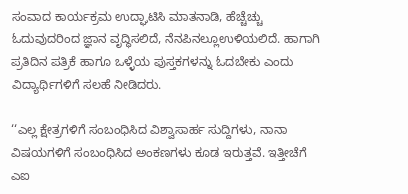ಸಂವಾದ ಕಾರ್ಯಕ್ರಮ ಉದ್ಘಾಟಿಸಿ ಮಾತನಾಡಿ, ಹೆಚ್ಚೆಚ್ಚು ಓದುವುದರಿಂದ ಜ್ಞಾನ ವೃದ್ಧಿಸಲಿದೆ, ನೆನಪಿನಲ್ಲೂಉಳಿಯಲಿದೆ. ಹಾಗಾಗಿ ಪ್ರತಿದಿನ ಪತ್ರಿಕೆ ಹಾಗೂ ಒಳ್ಳೆಯ ಪುಸ್ತಕಗಳನ್ನು ಓದಬೇಕು ಎಂದು ವಿದ್ಯಾರ್ಥಿಗಳಿಗೆ ಸಲಹೆ ನೀಡಿದರು.

‘‘ಎಲ್ಲ ಕ್ಷೇತ್ರಗಳಿಗೆ ಸಂಬಂಧಿಸಿದ ವಿಶ್ವಾಸಾರ್ಹ ಸುದ್ದಿಗಳು, ನಾನಾ ವಿಷಯಗಳಿಗೆ ಸಂಬಂಧಿಸಿದ ಅಂಕಣಗಳು ಕೂಡ ಇರುತ್ತವೆ. ಇತ್ತೀಚೆಗೆ ಎಐ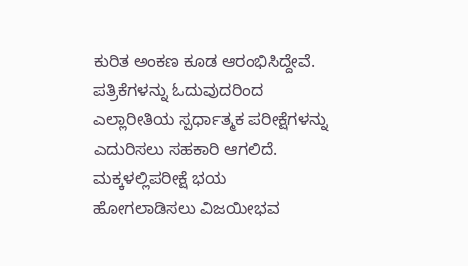ಕುರಿತ ಅಂಕಣ ಕೂಡ ಆರಂಭಿಸಿದ್ದೇವೆ. ಪತ್ರಿಕೆಗಳನ್ನು ಓದುವುದರಿಂದ ಎಲ್ಲಾರೀತಿಯ ಸ್ಪರ್ಧಾತ್ಮಕ ಪರೀಕ್ಷೆಗಳನ್ನು ಎದುರಿಸಲು ಸಹಕಾರಿ ಆಗಲಿದೆ. ಮಕ್ಕಳಲ್ಲಿಪರೀಕ್ಷೆ ಭಯ ಹೋಗಲಾಡಿಸಲು ವಿಜಯೀಭವ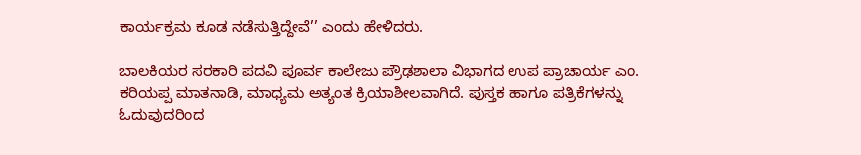ಕಾರ್ಯಕ್ರಮ ಕೂಡ ನಡೆಸುತ್ತಿದ್ದೇವೆ’’ ಎಂದು ಹೇಳಿದರು.

ಬಾಲಕಿಯರ ಸರಕಾರಿ ಪದವಿ ಪೂರ್ವ ಕಾಲೇಜು ಪ್ರೌಢಶಾಲಾ ವಿಭಾಗದ ಉಪ ಪ್ರಾಚಾರ್ಯ ಎಂ. ಕರಿಯಪ್ಪ ಮಾತನಾಡಿ, ಮಾಧ್ಯಮ ಅತ್ಯಂತ ಕ್ರಿಯಾಶೀಲವಾಗಿದೆ. ಪುಸ್ತಕ ಹಾಗೂ ಪತ್ರಿಕೆಗಳನ್ನು ಓದುವುದರಿಂದ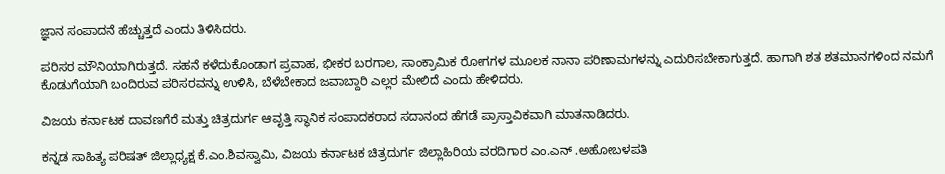ಜ್ಞಾನ ಸಂಪಾದನೆ ಹೆಚ್ಚುತ್ತದೆ ಎಂದು ತಿಳಿಸಿದರು.

ಪರಿಸರ ಮೌನಿಯಾಗಿರುತ್ತದೆ. ಸಹನೆ ಕಳೆದುಕೊಂಡಾಗ ಪ್ರವಾಹ, ಭೀಕರ ಬರಗಾಲ, ಸಾಂಕ್ರಾಮಿಕ ರೋಗಗಳ ಮೂಲಕ ನಾನಾ ಪರಿಣಾಮಗಳನ್ನು ಎದುರಿಸಬೇಕಾಗುತ್ತದೆ. ಹಾಗಾಗಿ ಶತ ಶತಮಾನಗಳಿಂದ ನಮಗೆ ಕೊಡುಗೆಯಾಗಿ ಬಂದಿರುವ ಪರಿಸರವನ್ನು ಉಳಿಸಿ, ಬೆಳೆಬೇಕಾದ ಜವಾಬ್ದಾರಿ ಎಲ್ಲರ ಮೇಲಿದೆ ಎಂದು ಹೇಳಿದರು.

ವಿಜಯ ಕರ್ನಾಟಕ ದಾವಣಗೆರೆ ಮತ್ತು ಚಿತ್ರದುರ್ಗ ಆವೃತ್ತಿ ಸ್ಥಾನಿಕ ಸಂಪಾದಕರಾದ ಸದಾನಂದ ಹೆಗಡೆ ಪ್ರಾಸ್ತಾವಿಕವಾಗಿ ಮಾತನಾಡಿದರು.

ಕನ್ನಡ ಸಾಹಿತ್ಯ ಪರಿಷತ್ ಜಿಲ್ಲಾಧ್ಯಕ್ಷ ಕೆ.ಎಂ.ಶಿವಸ್ವಾಮಿ, ವಿಜಯ ಕರ್ನಾಟಕ ಚಿತ್ರದುರ್ಗ ಜಿಲ್ಲಾಹಿರಿಯ ವರದಿಗಾರ ಎಂ.ಎನ್ .ಅಹೋಬಳಪತಿ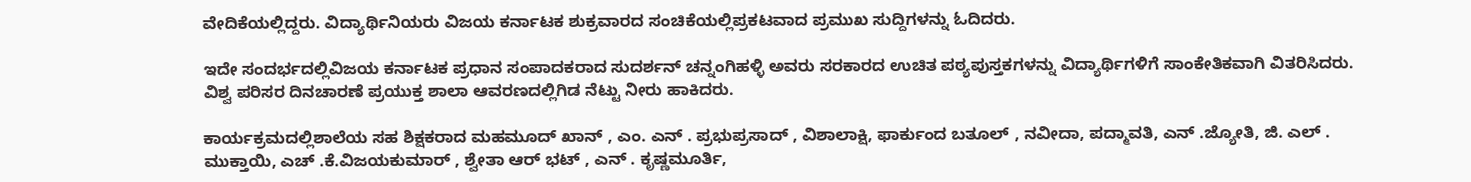ವೇದಿಕೆಯಲ್ಲಿದ್ದರು. ವಿದ್ಯಾರ್ಥಿನಿಯರು ವಿಜಯ ಕರ್ನಾಟಕ ಶುಕ್ರವಾರದ ಸಂಚಿಕೆಯಲ್ಲಿಪ್ರಕಟವಾದ ಪ್ರಮುಖ ಸುದ್ದಿಗಳನ್ನು ಓದಿದರು.

ಇದೇ ಸಂದರ್ಭದಲ್ಲಿವಿಜಯ ಕರ್ನಾಟಕ ಪ್ರಧಾನ ಸಂಪಾದಕರಾದ ಸುದರ್ಶನ್ ಚನ್ನಂಗಿಹಳ್ಳಿ ಅವರು ಸರಕಾರದ ಉಚಿತ ಪಠ್ಯಪುಸ್ತಕಗಳನ್ನು ವಿದ್ಯಾರ್ಥಿಗಳಿಗೆ ಸಾಂಕೇತಿಕವಾಗಿ ವಿತರಿಸಿದರು. ವಿಶ್ವ ಪರಿಸರ ದಿನಚಾರಣೆ ಪ್ರಯುಕ್ತ ಶಾಲಾ ಆವರಣದಲ್ಲಿಗಿಡ ನೆಟ್ಟು ನೀರು ಹಾಕಿದರು.

ಕಾರ್ಯಕ್ರಮದಲ್ಲಿಶಾಲೆಯ ಸಹ ಶಿಕ್ಷಕರಾದ ಮಹಮೂದ್ ಖಾನ್ , ಎಂ. ಎನ್ . ಪ್ರಭುಪ್ರಸಾದ್ , ವಿಶಾಲಾಕ್ಷಿ, ಫಾರ್ಕುಂದ ಬತೂಲ್ , ನವೀದಾ, ಪದ್ಮಾವತಿ, ಎನ್ .ಜ್ಯೋತಿ, ಜಿ. ಎಲ್ . ಮುಕ್ತಾಯಿ, ಎಚ್ .ಕೆ.ವಿಜಯಕುಮಾರ್ , ಶ್ವೇತಾ ಆರ್ ಭಟ್ , ಎನ್ . ಕೃಷ್ಣಮೂರ್ತಿ,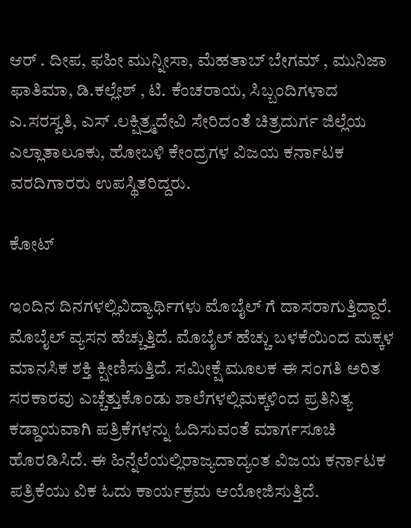ಆರ್ . ದೀಪ, ಫಹೀ ಮುನ್ನೀಸಾ, ಮೆಹತಾಬ್ ಬೇಗಮ್ , ಮುನಿಜಾ ಫಾತಿಮಾ, ಡಿ.ಕಲ್ಲೇಶ್ , ಟಿ. ಕೆಂಚರಾಯ, ಸಿಬ್ಬಂದಿಗಳಾದ ಎ.ಸರಸ್ವತಿ, ಎಸ್ .ಲಕ್ಷಿತ್ರ್ಮದೇವಿ ಸೇರಿದಂತೆ ಚಿತ್ರದುರ್ಗ ಜಿಲ್ಲೆಯ ಎಲ್ಲಾತಾಲೂಕು, ಹೋಬಳಿ ಕೇಂದ್ರಗಳ ವಿಜಯ ಕರ್ನಾಟಕ ವರದಿಗಾರರು ಉಪಸ್ಥಿತರಿದ್ದರು.

ಕೋಟ್

ಇಂದಿನ ದಿನಗಳಲ್ಲಿವಿದ್ಯಾರ್ಥಿಗಳು ಮೊಬೈಲ್ ಗೆ ದಾಸರಾಗುತ್ತಿದ್ದಾರೆ. ಮೊಬೈಲ್ ವ್ಯಸನ ಹೆಚ್ಚುತ್ತಿದೆ. ಮೊಬೈಲ್ ಹೆಚ್ಚು ಬಳಕೆಯಿಂದ ಮಕ್ಕಳ ಮಾನಸಿಕ ಶಕ್ತಿ ಕ್ಷೀಣಿಸುತ್ತಿದೆ. ಸಮೀಕ್ಷೆ ಮೂಲಕ ಈ ಸಂಗತಿ ಅರಿತ ಸರಕಾರವು ಎಚ್ಚೆತ್ತುಕೊಂಡು ಶಾಲೆಗಳಲ್ಲಿಮಕ್ಕಳಿಂದ ಪ್ರತಿನಿತ್ಯ ಕಡ್ಡಾಯವಾಗಿ ಪತ್ರಿಕೆಗಳನ್ನು ಓದಿಸುವಂತೆ ಮಾರ್ಗಸೂಚಿ ಹೊರಡಿಸಿದೆ. ಈ ಹಿನ್ನೆಲೆಯಲ್ಲಿರಾಜ್ಯದಾದ್ಯಂತ ವಿಜಯ ಕರ್ನಾಟಕ ಪತ್ರಿಕೆಯು ವಿಕ ಓದು ಕಾರ್ಯಕ್ರಮ ಆಯೋಜಿಸುತ್ತಿದೆ.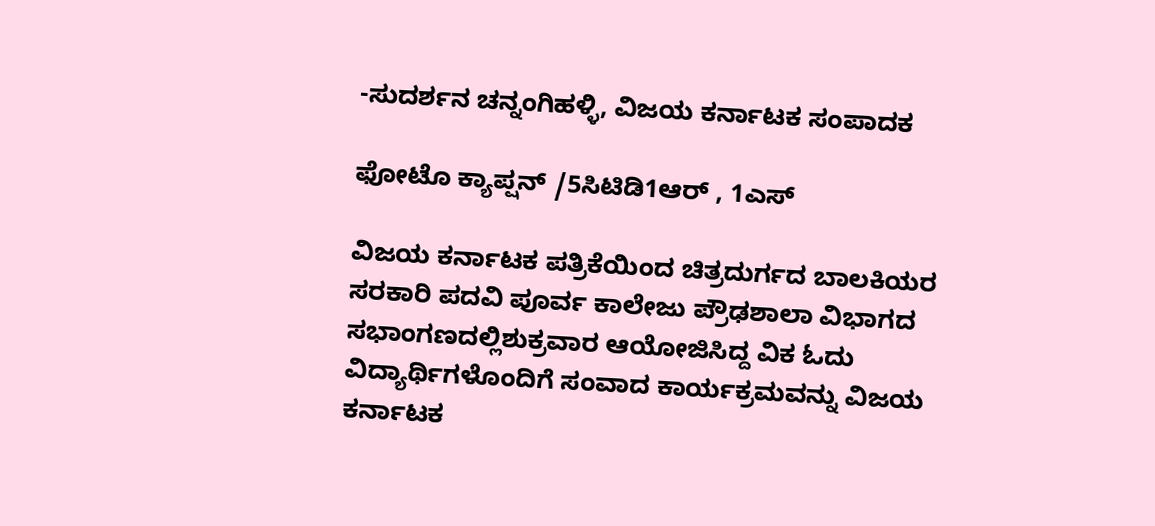-ಸುದರ್ಶನ ಚನ್ನಂಗಿಹಳ್ಳಿ, ವಿಜಯ ಕರ್ನಾಟಕ ಸಂಪಾದಕ

ಫೋಟೊ ಕ್ಯಾಪ್ಷನ್ /5ಸಿಟಿಡಿ1ಆರ್ , 1ಎಸ್

ವಿಜಯ ಕರ್ನಾಟಕ ಪತ್ರಿಕೆಯಿಂದ ಚಿತ್ರದುರ್ಗದ ಬಾಲಕಿಯರ ಸರಕಾರಿ ಪದವಿ ಪೂರ್ವ ಕಾಲೇಜು ಪ್ರೌಢಶಾಲಾ ವಿಭಾಗದ ಸಭಾಂಗಣದಲ್ಲಿಶುಕ್ರವಾರ ಆಯೋಜಿಸಿದ್ದ ವಿಕ ಓದು ವಿದ್ಯಾರ್ಥಿಗಳೊಂದಿಗೆ ಸಂವಾದ ಕಾರ್ಯಕ್ರಮವನ್ನು ವಿಜಯ ಕರ್ನಾಟಕ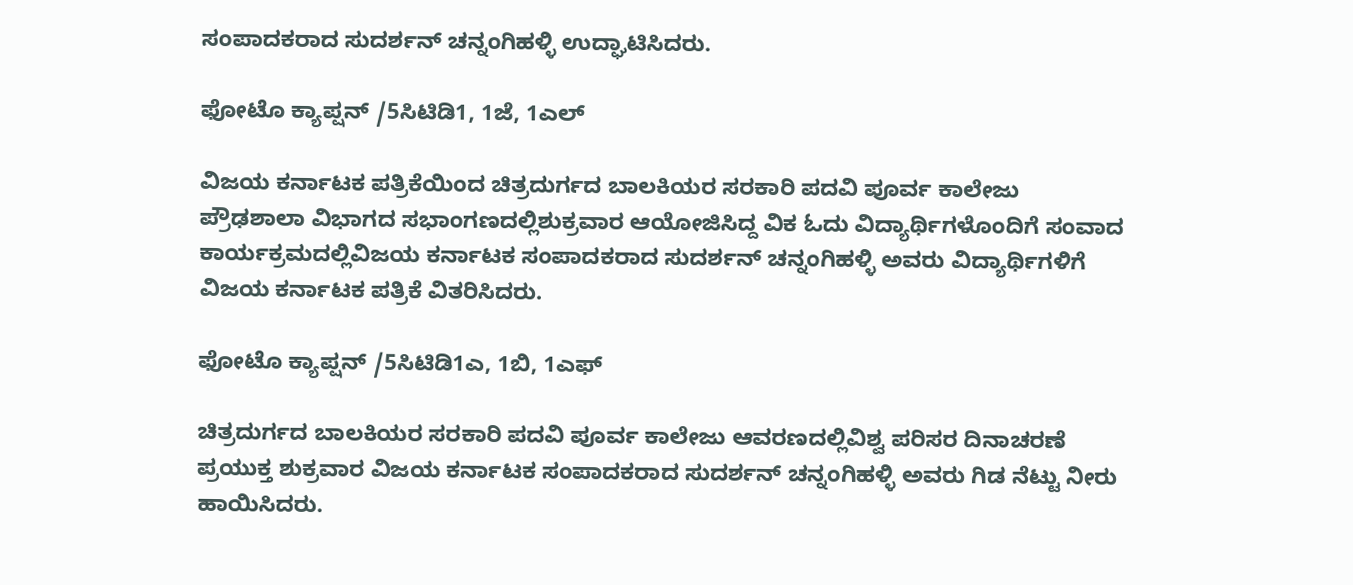ಸಂಪಾದಕರಾದ ಸುದರ್ಶನ್ ಚನ್ನಂಗಿಹಳ್ಳಿ ಉದ್ಘಾಟಿಸಿದರು.

ಫೋಟೊ ಕ್ಯಾಪ್ಷನ್ /5ಸಿಟಿಡಿ1, 1ಜೆ, 1ಎಲ್

ವಿಜಯ ಕರ್ನಾಟಕ ಪತ್ರಿಕೆಯಿಂದ ಚಿತ್ರದುರ್ಗದ ಬಾಲಕಿಯರ ಸರಕಾರಿ ಪದವಿ ಪೂರ್ವ ಕಾಲೇಜು ಪ್ರೌಢಶಾಲಾ ವಿಭಾಗದ ಸಭಾಂಗಣದಲ್ಲಿಶುಕ್ರವಾರ ಆಯೋಜಿಸಿದ್ದ ವಿಕ ಓದು ವಿದ್ಯಾರ್ಥಿಗಳೊಂದಿಗೆ ಸಂವಾದ ಕಾರ್ಯಕ್ರಮದಲ್ಲಿವಿಜಯ ಕರ್ನಾಟಕ ಸಂಪಾದಕರಾದ ಸುದರ್ಶನ್ ಚನ್ನಂಗಿಹಳ್ಳಿ ಅವರು ವಿದ್ಯಾರ್ಥಿಗಳಿಗೆ ವಿಜಯ ಕರ್ನಾಟಕ ಪತ್ರಿಕೆ ವಿತರಿಸಿದರು.

ಫೋಟೊ ಕ್ಯಾಪ್ಷನ್ /5ಸಿಟಿಡಿ1ಎ, 1ಬಿ, 1ಎಫ್

ಚಿತ್ರದುರ್ಗದ ಬಾಲಕಿಯರ ಸರಕಾರಿ ಪದವಿ ಪೂರ್ವ ಕಾಲೇಜು ಆವರಣದಲ್ಲಿವಿಶ್ವ ಪರಿಸರ ದಿನಾಚರಣೆ ಪ್ರಯುಕ್ತ ಶುಕ್ರವಾರ ವಿಜಯ ಕರ್ನಾಟಕ ಸಂಪಾದಕರಾದ ಸುದರ್ಶನ್ ಚನ್ನಂಗಿಹಳ್ಳಿ ಅವರು ಗಿಡ ನೆಟ್ಟು ನೀರು ಹಾಯಿಸಿದರು.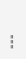===